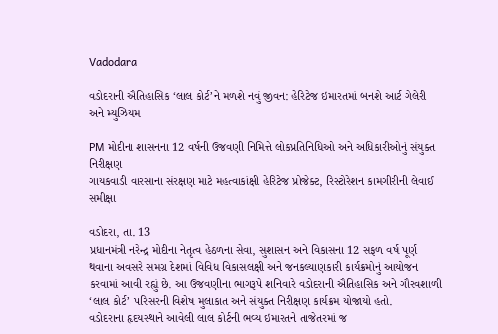Vadodara

વડોદરાની ઐતિહાસિક ‘લાલ કોર્ટ’ને મળશે નવું જીવન: હેરિટેજ ઇમારતમાં બનશે આર્ટ ગેલેરી અને મ્યુઝિયમ

PM મોદીના શાસનના 12 વર્ષની ઉજવણી નિમિત્તે લોકપ્રતિનિધિઓ અને અધિકારીઓનું સંયુક્ત નિરીક્ષણ
ગાયકવાડી વારસાના સંરક્ષણ માટે મહત્વાકાંક્ષી હેરિટેજ પ્રોજેક્ટ, રિસ્ટોરેશન કામગીરીની લેવાઈ સમીક્ષા

વડોદરા, તા. 13
પ્રધાનમંત્રી નરેન્દ્ર મોદીના નેતૃત્વ હેઠળના સેવા, સુશાસન અને વિકાસના 12 સફળ વર્ષ પૂર્ણ થવાના અવસરે સમગ્ર દેશમાં વિવિધ વિકાસલક્ષી અને જનકલ્યાણકારી કાર્યક્રમોનું આયોજન કરવામાં આવી રહ્યું છે. આ ઉજવણીના ભાગરૂપે શનિવારે વડોદરાની ઐતિહાસિક અને ગૌરવશાળી ‘લાલ કોર્ટ’ પરિસરની વિશેષ મુલાકાત અને સંયુક્ત નિરીક્ષણ કાર્યક્રમ યોજાયો હતો.
વડોદરાના હૃદયસ્થાને આવેલી લાલ કોર્ટની ભવ્ય ઇમારતને તાજેતરમાં જ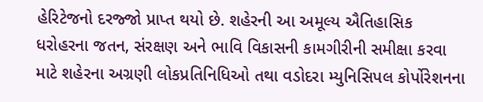હેરિટેજનો દરજ્જો પ્રાપ્ત થયો છે. શહેરની આ અમૂલ્ય ઐતિહાસિક ધરોહરના જતન, સંરક્ષણ અને ભાવિ વિકાસની કામગીરીની સમીક્ષા કરવા માટે શહેરના અગ્રણી લોકપ્રતિનિધિઓ તથા વડોદરા મ્યુનિસિપલ કોર્પોરેશનના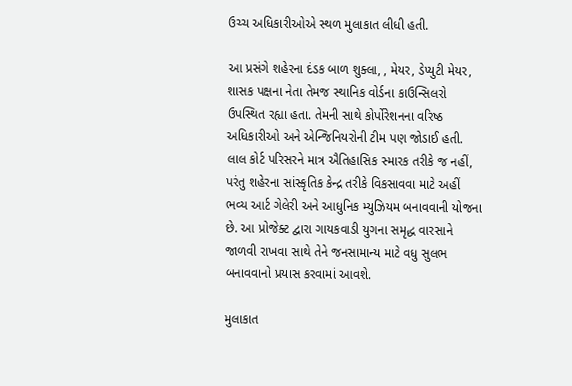ઉચ્ચ અધિકારીઓએ સ્થળ મુલાકાત લીધી હતી.

આ પ્રસંગે શહેરના દંડક બાળ શુક્લા, , મેયર, ડેપ્યુટી મેયર, શાસક પક્ષના નેતા તેમજ સ્થાનિક વોર્ડના કાઉન્સિલરો ઉપસ્થિત રહ્યા હતા. તેમની સાથે કોર્પોરેશનના વરિષ્ઠ અધિકારીઓ અને એન્જિનિયરોની ટીમ પણ જોડાઈ હતી.
લાલ કોર્ટ પરિસરને માત્ર ઐતિહાસિક સ્મારક તરીકે જ નહીં, પરંતુ શહેરના સાંસ્કૃતિક કેન્દ્ર તરીકે વિકસાવવા માટે અહીં ભવ્ય આર્ટ ગેલેરી અને આધુનિક મ્યુઝિયમ બનાવવાની યોજના છે. આ પ્રોજેક્ટ દ્વારા ગાયકવાડી યુગના સમૃદ્ધ વારસાને જાળવી રાખવા સાથે તેને જનસામાન્ય માટે વધુ સુલભ બનાવવાનો પ્રયાસ કરવામાં આવશે.

મુલાકાત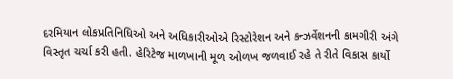દરમિયાન લોકપ્રતિનિધિઓ અને અધિકારીઓએ રિસ્ટોરેશન અને કન્ઝર્વેશનની કામગીરી અંગે વિસ્તૃત ચર્ચા કરી હતી. હેરિટેજ માળખાની મૂળ ઓળખ જળવાઈ રહે તે રીતે વિકાસ કાર્યો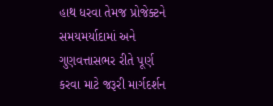હાથ ધરવા તેમજ પ્રોજેક્ટને સમયમર્યાદામાં અને ગુણવત્તાસભર રીતે પૂર્ણ કરવા માટે જરૂરી માર્ગદર્શન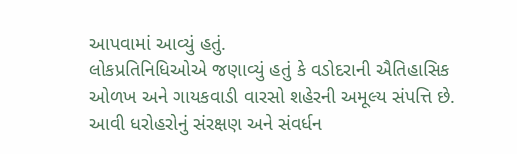આપવામાં આવ્યું હતું.
લોકપ્રતિનિધિઓએ જણાવ્યું હતું કે વડોદરાની ઐતિહાસિક ઓળખ અને ગાયકવાડી વારસો શહેરની અમૂલ્ય સંપત્તિ છે. આવી ધરોહરોનું સંરક્ષણ અને સંવર્ધન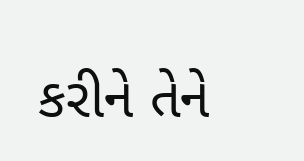કરીને તેને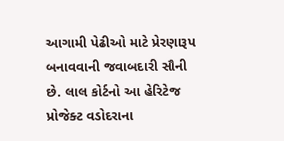આગામી પેઢીઓ માટે પ્રેરણારૂપ બનાવવાની જવાબદારી સૌની છે. લાલ કોર્ટનો આ હેરિટેજ પ્રોજેક્ટ વડોદરાના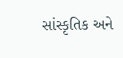સાંસ્કૃતિક અને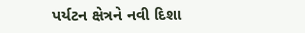પર્યટન ક્ષેત્રને નવી દિશા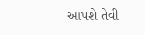આપશે તેવી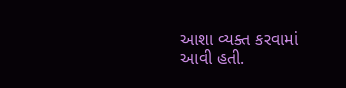આશા વ્યક્ત કરવામાં આવી હતી.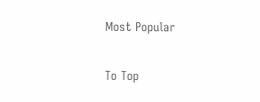Most Popular

To Top